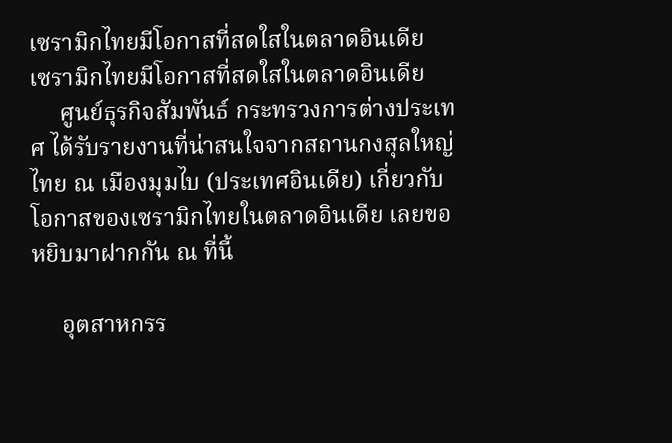เซรามิกไทยมีโอกาสที่สดใสในตลาดอินเดีย
เซรามิกไทยมีโอกาสที่สดใสในตลาดอินเดีย
     ศูนย์ธุรกิจสัมพันธ์ กระทรวงการต่างประเทศ ได้รับรายงานที่น่าสนใจจากสถานกงสุลใหญ่ไทย ณ เมืองมุมไบ (ประเทศอินเดีย) เกี่ยวกับโอกาสของเซรามิกไทยในตลาดอินเดีย เลยขอหยิบมาฝากกัน ณ ที่นี้

     อุตสาหกรร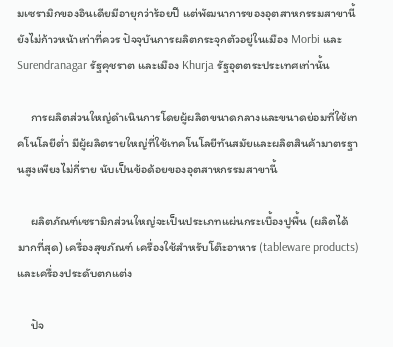มเซรามิกของอินเดียมีอายุกว่าร้อยปี แต่พัฒนาการของอุตสาหกรรมสาขานี้ยังไม่ก้าวหน้าเท่าที่ควร ปัจจุบันการผลิตกระจุกตัวอยู่ในเมือง Morbi และ Surendranagar รัฐคุชราต และเมือง Khurja รัฐอุตตระประเทศเท่านั้น

     การผลิตส่วนใหญ่ดำเนินการโดยผู้ผลิตขนาดกลางและขนาดย่อมที่ใช้เทคโนโลยีต่ำ มีผู้ผลิตรายใหญ่ที่ใช้เทคโนโลยีทันสมัยและผลิตสินค้ามาตรฐานสูงเพียงไม่กี่ราย นับเป็นข้อด้อยของอุตสาหกรรมสาขานี้

     ผลิตภัณฑ์เซรามิกส่วนใหญ่จะเป็นประเภทแผ่นกระเบื้องปูพื้น (ผลิตได้มากที่สุด) เครื่องสุขภัณฑ์ เครื่องใช้สำหรับโต๊ะอาหาร (tableware products) และเครื่องประดับตกแต่ง

     ปัจ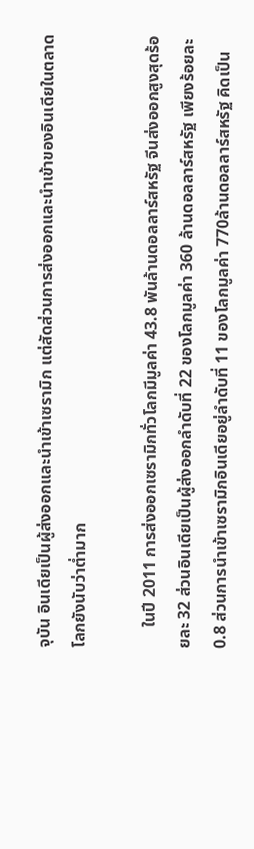จุบัน อินเดียเป็นผู้ส่งออกและนำเข้าเซรามิก แต่สัดส่วนการส่งออกและนำเข้าของอินเดียในตลาดโลกยังนับว่าต่ำมาก

     ในปี 2011 การส่งออกเซรามิกทั่วโลกมีมูลค่า 43.8 พันล้านดอลลาร์สหรัฐ จีนส่งออกสูงสุดร้อยละ 32 ส่วนอินเดียเป็นผู้ส่งออกลำดับที่ 22 ของโลกมูลค่า 360 ล้านดอลลาร์สหรัฐ เพียงร้อยละ 0.8 ส่วนการนำเข้าเซรามิกอินเดียอยู่ลำดับที่ 11 ของโลกมูลค่า 770ล้านดอลลาร์สหรัฐ คิดเป็น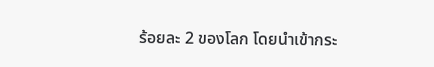ร้อยละ 2 ของโลก โดยนำเข้ากระ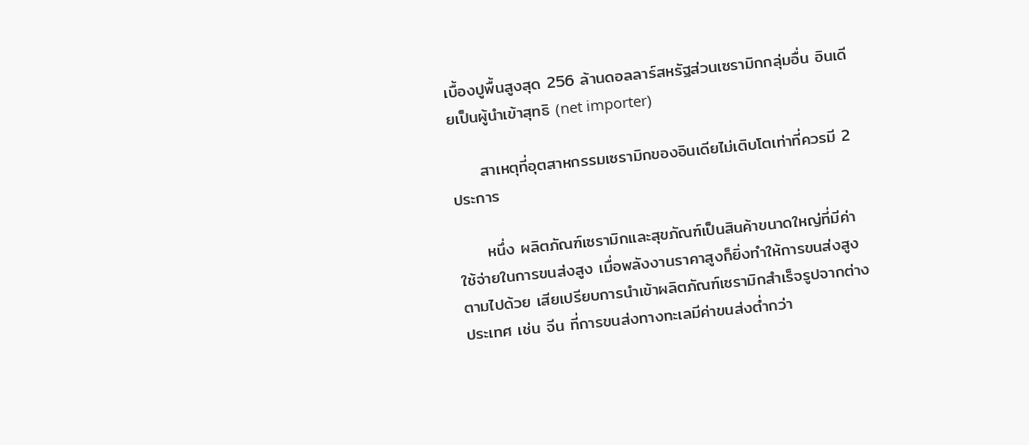เบื้องปูพื้นสูงสุด 256 ล้านดอลลาร์สหรัฐส่วนเซรามิกกลุ่มอื่น อินเดียเป็นผู้นำเข้าสุทธิ (net importer)

     สาเหตุที่อุตสาหกรรมเซรามิกของอินเดียไม่เติบโตเท่าที่ควรมี 2 ประการ

     หนึ่ง ผลิตภัณฑ์เซรามิกและสุขภัณฑ์เป็นสินค้าขนาดใหญ่ที่มีค่าใช้จ่ายในการขนส่งสูง เมื่อพลังงานราคาสูงก็ยิ่งทำให้การขนส่งสูงตามไปด้วย เสียเปรียบการนำเข้าผลิตภัณฑ์เซรามิกสำเร็จรูปจากต่างประเทศ เช่น จีน ที่การขนส่งทางทะเลมีค่าขนส่งต่ำกว่า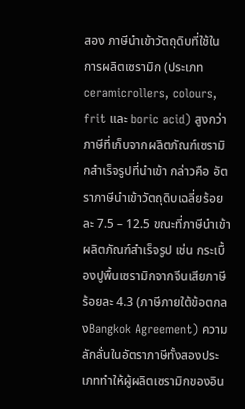สอง ภาษีนำเข้าวัตถุดิบที่ใช้ในการผลิตเซรามิก (ประเภท ceramicrollers, colours, frit และ boric acid) สูงกว่าภาษีที่เก็บจากผลิตภัณฑ์เซรามิกสำเร็จรูปที่นำเข้า กล่าวคือ อัตราภาษีนำเข้าวัตถุดิบเฉลี่ยร้อยละ 7.5 – 12.5 ขณะที่ภาษีนำเข้าผลิตภัณฑ์สำเร็จรูป เช่น กระเบื้องปูพื้นเซรามิกจากจีนเสียภาษีร้อยละ 4.3 (ภาษีภายใต้ข้อตกลงBangkok Agreement) ความลักลั่นในอัตราภาษีทั้งสองประเภททำให้ผู้ผลิตเซรามิกของอิน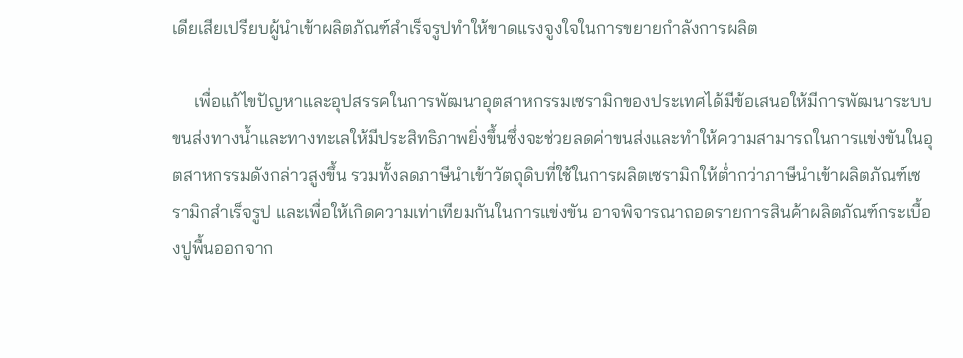เดียเสียเปรียบผู้นำเข้าผลิตภัณฑ์สำเร็จรูปทำให้ขาดแรงจูงใจในการขยายกำลังการผลิต

     เพื่อแก้ไขปัญหาและอุปสรรคในการพัฒนาอุตสาหกรรมเซรามิกของประเทศได้มีข้อเสนอให้มีการพัฒนาระบบขนส่งทางน้ำและทางทะเลให้มีประสิทธิภาพยิ่งขึ้นซึ่งจะช่วยลดค่าขนส่งและทำให้ความสามารถในการแข่งขันในอุตสาหกรรมดังกล่าวสูงขึ้น รวมทั้งลดภาษีนำเข้าวัตถุดิบที่ใช้ในการผลิตเซรามิกให้ต่ำกว่าภาษีนำเข้าผลิตภัณฑ์เซรามิกสำเร็จรูป และเพื่อให้เกิดความเท่าเทียมกันในการแข่งขัน อาจพิจารณาถอดรายการสินค้าผลิตภัณฑ์กระเบื้องปูพื้นออกจาก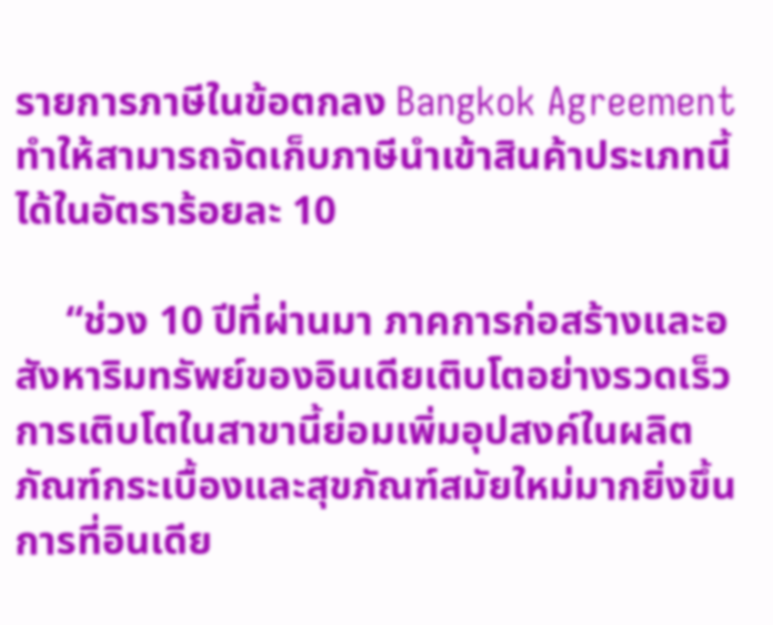รายการภาษีในข้อตกลง Bangkok Agreement ทำให้สามารถจัดเก็บภาษีนำเข้าสินค้าประเภทนี้ได้ในอัตราร้อยละ 10

     “ช่วง 10 ปีที่ผ่านมา ภาคการก่อสร้างและอสังหาริมทรัพย์ของอินเดียเติบโตอย่างรวดเร็ว การเติบโตในสาขานี้ย่อมเพิ่มอุปสงค์ในผลิตภัณฑ์กระเบื้องและสุขภัณฑ์สมัยใหม่มากยิ่งขึ้น การที่อินเดีย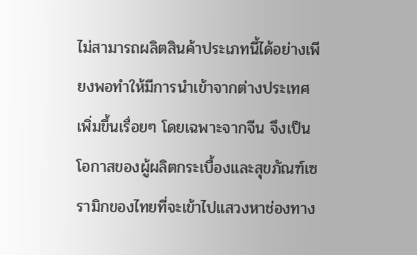ไม่สามารถผลิตสินค้าประเภทนี้ได้อย่างเพียงพอทำให้มีการนำเข้าจากต่างประเทศเพิ่มขึ้นเรื่อยๆ โดยเฉพาะจากจีน จึงเป็นโอกาสของผู้ผลิตกระเบื้องและสุขภัณฑ์เซรามิกของไทยที่จะเข้าไปแสวงหาช่องทาง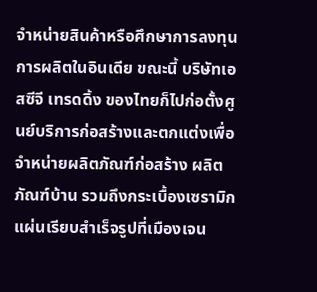จำหน่ายสินค้าหรือศึกษาการลงทุนการผลิตในอินเดีย ขณะนี้ บริษัทเอสซีจี เทรดดิ้ง ของไทยก็ไปก่อตั้งศูนย์บริการก่อสร้างและตกแต่งเพื่อจำหน่ายผลิตภัณฑ์ก่อสร้าง ผลิตภัณฑ์บ้าน รวมถึงกระเบื้องเซรามิกแผ่นเรียบสำเร็จรูปที่เมืองเจน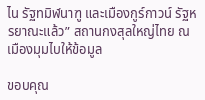ไน รัฐทมิฬนาฑู และเมืองกูร์กาวน์ รัฐหรยาณะแล้ว” สถานกงสุลใหญ่ไทย ณ เมืองมุมไบให้ข้อมูล

ขอบคุณ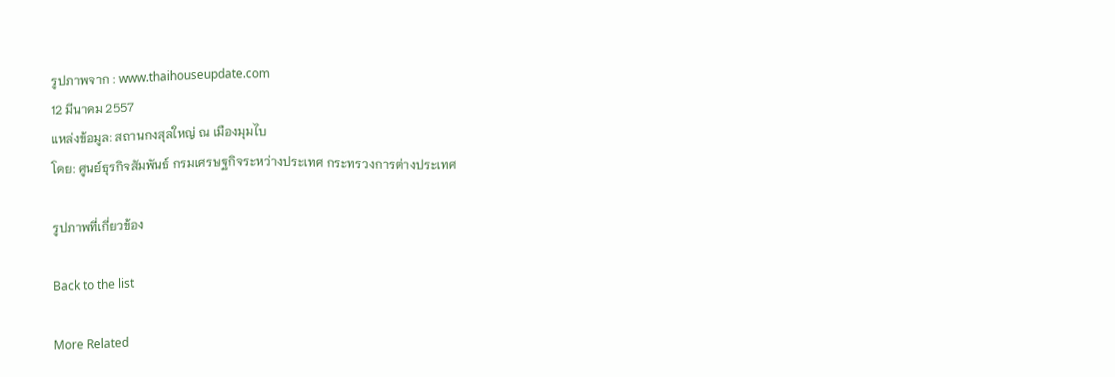รูปภาพจาก : www.thaihouseupdate.com
12 มีนาคม 2557
แหล่งข้อมูล: สถานกงสุลใหญ่ ณ เมืองมุมไบ
โดย: ศูนย์ธุรกิจสัมพันธ์ กรมเศรษฐกิจระหว่างประเทศ กระทรวงการต่างประเทศ

รูปภาพที่เกี่ยวข้อง

Back to the list

More Related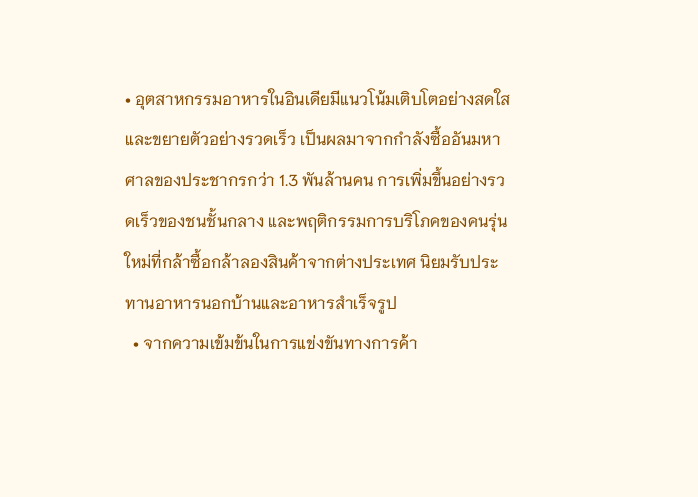• อุตสาหกรรมอาหารในอินเดียมีแนวโน้มเติบโตอย่างสดใสและขยายตัวอย่างรวดเร็ว เป็นผลมาจากกำลังซื้ออันมหาศาลของประชากรกว่า 1.3 พันล้านคน การเพิ่มขึ้นอย่างรวดเร็วของชนชั้นกลาง และพฤติกรรมการบริโภคของคนรุ่นใหม่ที่กล้าซื้อกล้าลองสินค้าจากต่างประเทศ นิยมรับประทานอาหารนอกบ้านและอาหารสำเร็จรูป
  • จากความเข้มข้นในการแข่งขันทางการค้า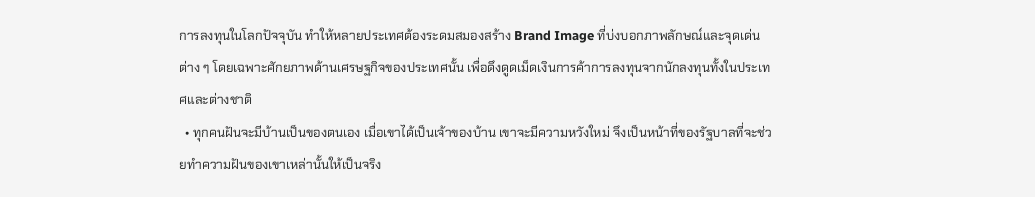การลงทุนในโลกปัจจุบัน ทำให้หลายประเทศต้องระดมสมองสร้าง Brand Image ที่บ่งบอกภาพลักษณ์และจุดเด่นต่าง ๆ โดยเฉพาะศักยภาพด้านเศรษฐกิจของประเทศนั้น เพื่อดึงดูดเม็ดเงินการค้าการลงทุนจากนักลงทุนทั้งในประเทศและต่างชาติ
  • ทุกคนฝันจะมีบ้านเป็นของตนเอง เมื่อเขาได้เป็นเจ้าของบ้าน เขาจะมีความหวังใหม่ จึงเป็นหน้าที่ของรัฐบาลที่จะช่วยทำความฝันของเขาเหล่านั้นให้เป็นจริง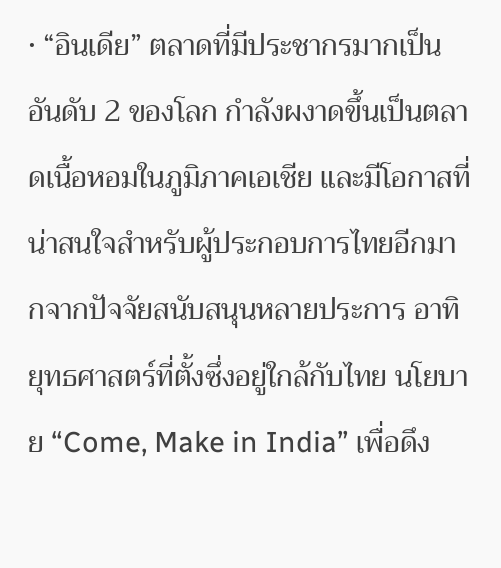• “อินเดีย” ตลาดที่มีประชากรมากเป็นอันดับ 2 ของโลก กำลังผงาดขึ้นเป็นตลาดเนื้อหอมในภูมิภาคเอเชีย และมีโอกาสที่น่าสนใจสำหรับผู้ประกอบการไทยอีกมากจากปัจจัยสนับสนุนหลายประการ อาทิ ยุทธศาสตร์ที่ตั้งซึ่งอยู่ใกล้กับไทย นโยบาย “Come, Make in India” เพื่อดึง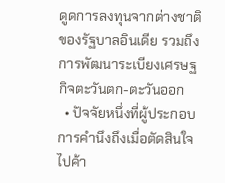ดูดการลงทุนจากต่างชาติของรัฐบาลอินเดีย รวมถึงการพัฒนาระเบียงเศรษฐกิจตะวันตก-ตะวันออก
  • ปัจจัยหนึ่งที่ผู้ประกอบการคำนึงถึงเมื่อตัดสินใจไปค้า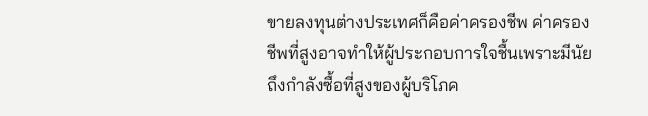ขายลงทุนต่างประเทศก็คือค่าครองชีพ ค่าครองชีพที่สูงอาจทำให้ผู้ประกอบการใจชื้นเพราะมีนัยถึงกำลังซื้อที่สูงของผู้บริโภค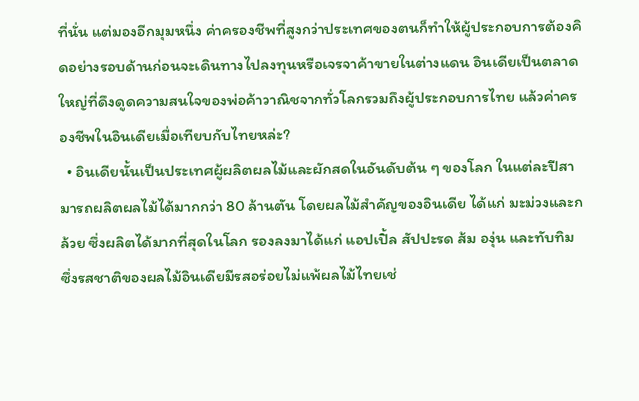ที่นั่น แต่มองอีกมุมหนึ่ง ค่าครองชีพที่สูงกว่าประเทศของตนก็ทำให้ผู้ประกอบการต้องคิดอย่างรอบด้านก่อนจะเดินทางไปลงทุนหรือเจรจาค้าขายในต่างแดน อินเดียเป็นตลาดใหญ่ที่ดึงดูดความสนใจของพ่อค้าวาณิชจากทั่วโลกรวมถึงผู้ประกอบการไทย แล้วค่าครองชีพในอินเดียเมื่อเทียบกับไทยหล่ะ?
  • อินเดียนั้นเป็นประเทศผู้ผลิตผลไม้และผักสดในอันดับต้น ๆ ของโลก ในแต่ละปีสามารถผลิตผลไม้ได้มากกว่า 80 ล้านตัน โดยผลไม้สำคัญของอินเดีย ได้แก่ มะม่วงและกล้วย ซึ่งผลิตได้มากที่สุดในโลก รองลงมาได้แก่ แอปเปิ้ล สัปปะรด ส้ม องุ่น และทับทิม ซึ่งรสชาติของผลไม้อินเดียมีรสอร่อยไม่แพ้ผลไม้ไทยเช่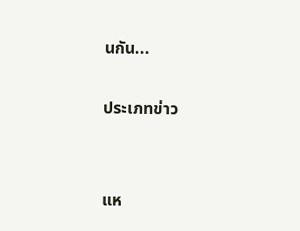นกัน...

ประเภทข่าว


แห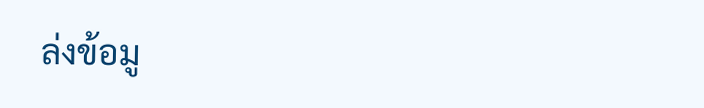ล่งข้อมู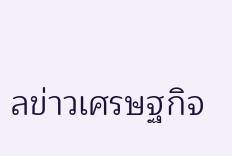ลข่าวเศรษฐกิจ